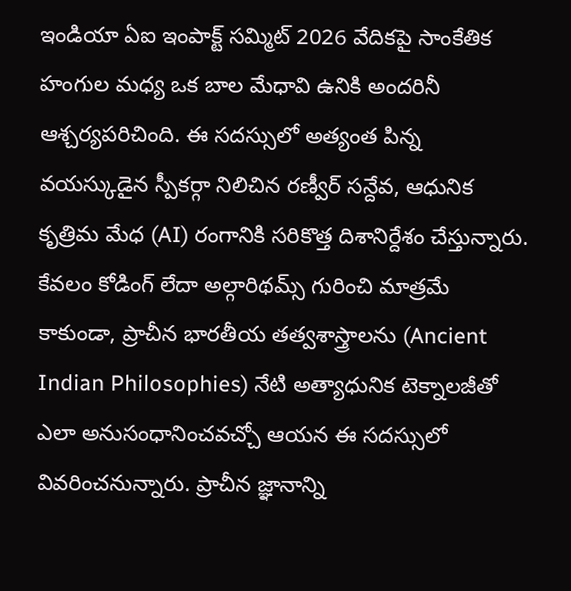ఇండియా ఏఐ ఇంపాక్ట్ సమ్మిట్ 2026 వేదికపై సాంకేతిక హంగుల మధ్య ఒక బాల మేధావి ఉనికి అందరినీ ఆశ్చర్యపరిచింది. ఈ సదస్సులో అత్యంత పిన్న వయస్కుడైన స్పీకర్గా నిలిచిన రణ్వీర్ సన్దేవ, ఆధునిక కృత్రిమ మేధ (AI) రంగానికి సరికొత్త దిశానిర్దేశం చేస్తున్నారు. కేవలం కోడింగ్ లేదా అల్గారిథమ్స్ గురించి మాత్రమే కాకుండా, ప్రాచీన భారతీయ తత్వశాస్త్రాలను (Ancient Indian Philosophies) నేటి అత్యాధునిక టెక్నాలజీతో ఎలా అనుసంధానించవచ్చో ఆయన ఈ సదస్సులో వివరించనున్నారు. ప్రాచీన జ్ఞానాన్ని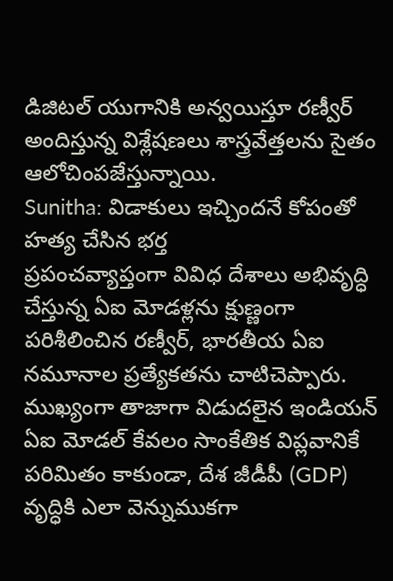డిజిటల్ యుగానికి అన్వయిస్తూ రణ్వీర్ అందిస్తున్న విశ్లేషణలు శాస్త్రవేత్తలను సైతం ఆలోచింపజేస్తున్నాయి.
Sunitha: విడాకులు ఇచ్చిందనే కోపంతో హత్య చేసిన భర్త
ప్రపంచవ్యాప్తంగా వివిధ దేశాలు అభివృద్ధి చేస్తున్న ఏఐ మోడళ్లను క్షుణ్ణంగా పరిశీలించిన రణ్వీర్, భారతీయ ఏఐ నమూనాల ప్రత్యేకతను చాటిచెప్పారు. ముఖ్యంగా తాజాగా విడుదలైన ఇండియన్ ఏఐ మోడల్ కేవలం సాంకేతిక విప్లవానికే పరిమితం కాకుండా, దేశ జీడీపీ (GDP) వృద్ధికి ఎలా వెన్నుముకగా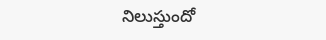నిలుస్తుందో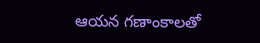ఆయన గణాంకాలతో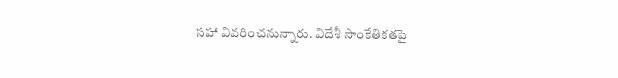సహా వివరించనున్నారు. విదేశీ సాంకేతికతపై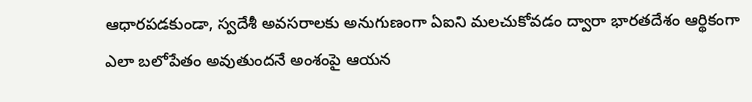ఆధారపడకుండా, స్వదేశీ అవసరాలకు అనుగుణంగా ఏఐని మలచుకోవడం ద్వారా భారతదేశం ఆర్థికంగా ఎలా బలోపేతం అవుతుందనే అంశంపై ఆయన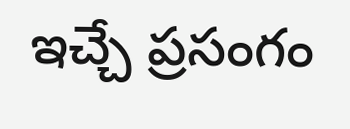ఇచ్చే ప్రసంగం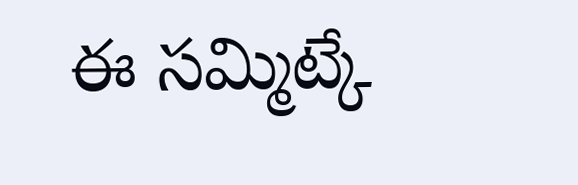ఈ సమ్మిట్కే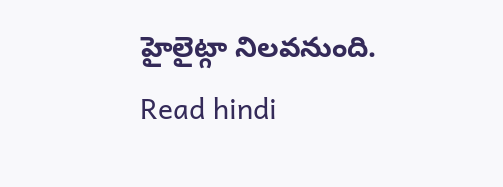హైలైట్గా నిలవనుంది.
Read hindi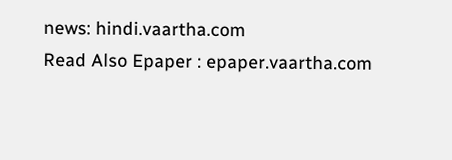news: hindi.vaartha.com
Read Also Epaper : epaper.vaartha.com